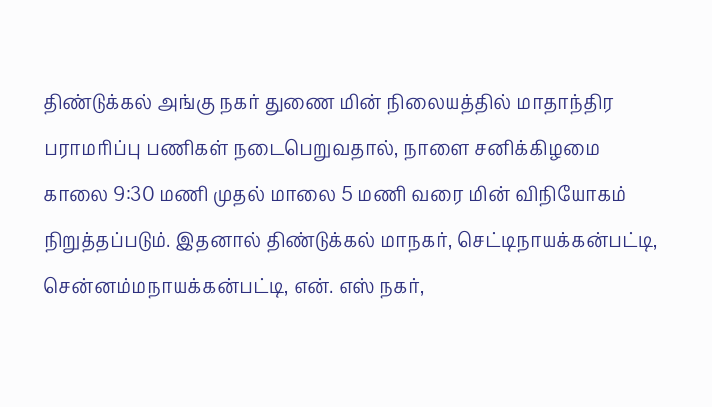திண்டுக்கல் அங்கு நகர் துணை மின் நிலையத்தில் மாதாந்திர பராமரிப்பு பணிகள் நடைபெறுவதால், நாளை சனிக்கிழமை காலை 9:30 மணி முதல் மாலை 5 மணி வரை மின் விநியோகம் நிறுத்தப்படும். இதனால் திண்டுக்கல் மாநகர், செட்டிநாயக்கன்பட்டி, சென்னம்மநாயக்கன்பட்டி, என். எஸ் நகர்,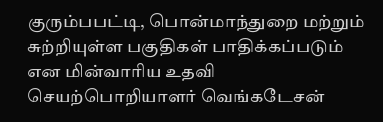குரும்பபட்டி, பொன்மாந்துறை மற்றும் சுற்றியுள்ள பகுதிகள் பாதிக்கப்படும் என மின்வாரிய உதவி செயற்பொறியாளர் வெங்கடேசன்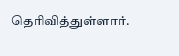தெரிவித்துள்ளார்.